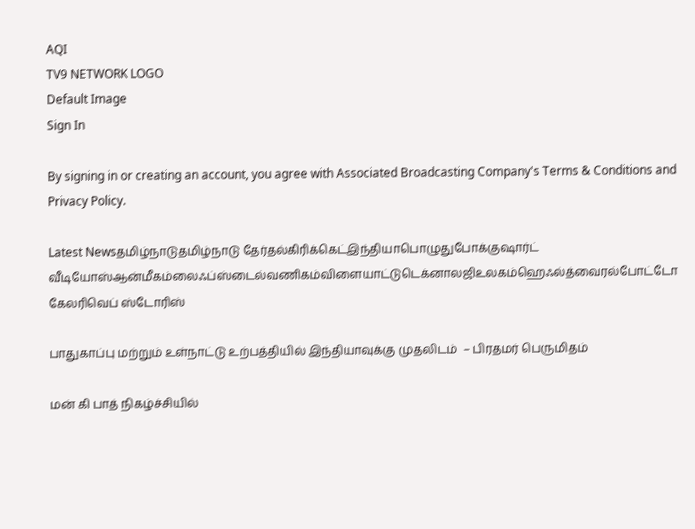AQI
TV9 NETWORK LOGO
Default Image
Sign In

By signing in or creating an account, you agree with Associated Broadcasting Company's Terms & Conditions and Privacy Policy.

Latest Newsதமிழ்நாடுதமிழ்நாடு தேர்தல்கிரிக்கெட்இந்தியாபொழுதுபோக்குஷார்ட் வீடியோஸ்ஆன்மீகம்லைஃப்ஸ்டைல்வணிகம்விளையாட்டுடெக்னாலஜிஉலகம்ஹெஃல்த்வைரல்போட்டோ கேலரிவெப் ஸ்டோரிஸ்

பாதுகாப்பு மற்றும் உள்நாட்டு உற்பத்தியில் இந்தியாவுக்கு முதலிடம்  – பிரதமர் பெருமிதம்

மன் கி பாத் நிகழ்ச்சியில்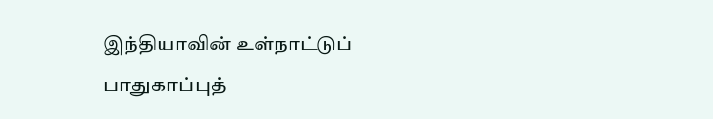இந்தியாவின் உள்நாட்டுப் பாதுகாப்புத்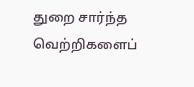துறை சார்ந்த வெற்றிகளைப்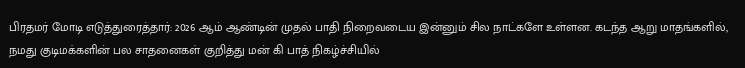பிரதமர் மோடி எடுத்துரைத்தார்: 2026 ஆம் ஆண்டின் முதல் பாதி நிறைவடைய இன்னும் சில நாட்களே உள்ளன. கடந்த ஆறு மாதங்களில், நமது குடிமக்களின் பல சாதனைகள் குறித்து மன் கி பாத் நிகழ்ச்சியில்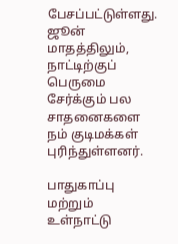பேசப்பட்டுள்ளது. ஜூன் மாதத்திலும், நாட்டிற்குப் பெருமை சேர்க்கும் பல சாதனைகளை நம் குடிமக்கள் புரிந்துள்ளனர்.

பாதுகாப்பு மற்றும் உள்நாட்டு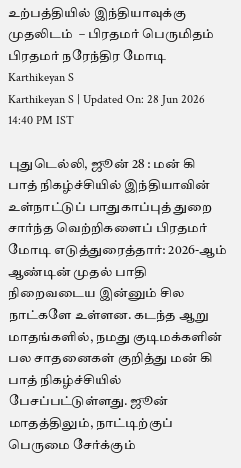உற்பத்தியில் இந்தியாவுக்கு முதலிடம்  – பிரதமர் பெருமிதம்
பிரதமர் நரேந்திர மோடி
Karthikeyan S
Karthikeyan S | Updated On: 28 Jun 2026 14:40 PM IST

புதுடெல்லி, ஜூன் 28 : மன் கி பாத் நிகழ்ச்சியில் இந்தியாவின் உள்நாட்டுப் பாதுகாப்புத் துறை சார்ந்த வெற்றிகளைப் பிரதமர் மோடி எடுத்துரைத்தார்: 2026-ஆம் ஆண்டின் முதல் பாதி நிறைவடைய இன்னும் சில நாட்களே உள்ளன. கடந்த ஆறு மாதங்களில், நமது குடிமக்களின் பல சாதனைகள் குறித்து மன் கி பாத் நிகழ்ச்சியில் பேசப்பட்டுள்ளது. ஜூன் மாதத்திலும், நாட்டிற்குப் பெருமை சேர்க்கும்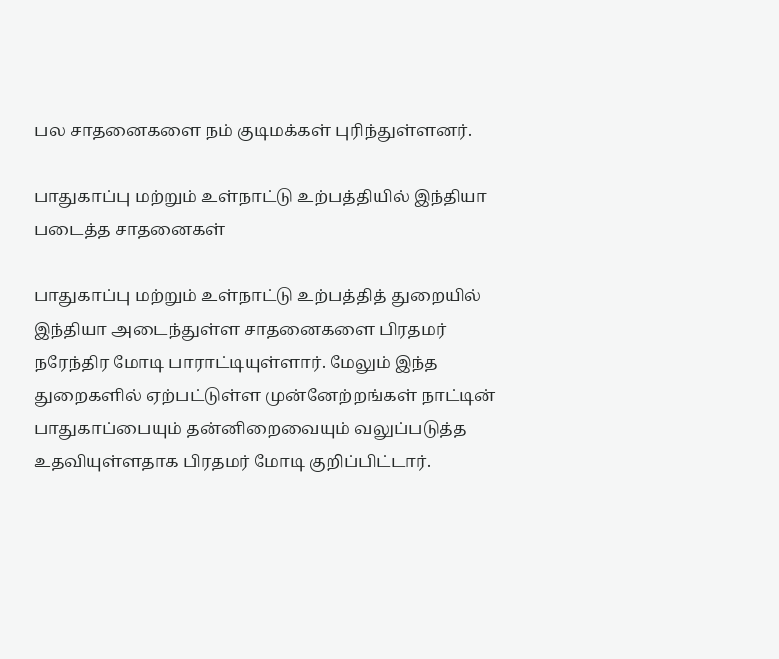பல சாதனைகளை நம் குடிமக்கள் புரிந்துள்ளனர்.

பாதுகாப்பு மற்றும் உள்நாட்டு உற்பத்தியில் இந்தியா படைத்த சாதனைகள்

பாதுகாப்பு மற்றும் உள்நாட்டு உற்பத்தித் துறையில் இந்தியா அடைந்துள்ள சாதனைகளை பிரதமர் நரேந்திர மோடி பாராட்டியுள்ளார். மேலும் இந்த துறைகளில் ஏற்பட்டுள்ள முன்னேற்றங்கள் நாட்டின் பாதுகாப்பையும் தன்னிறைவையும் வலுப்படுத்த உதவியுள்ளதாக பிரதமர் மோடி குறிப்பிட்டார்.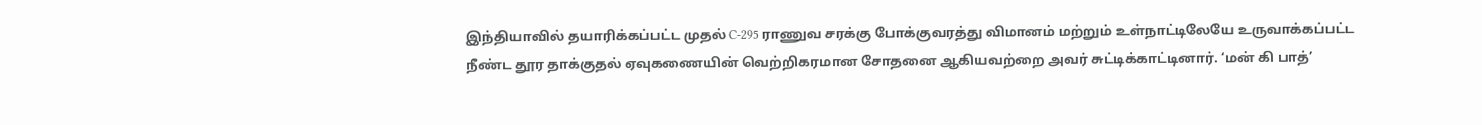இந்தியாவில் தயாரிக்கப்பட்ட முதல் C-295 ராணுவ சரக்கு போக்குவரத்து விமானம் மற்றும் உள்நாட்டிலேயே உருவாக்கப்பட்ட நீண்ட தூர தாக்குதல் ஏவுகணையின் வெற்றிகரமான சோதனை ஆகியவற்றை அவர் சுட்டிக்காட்டினார். ‘மன் கி பாத்’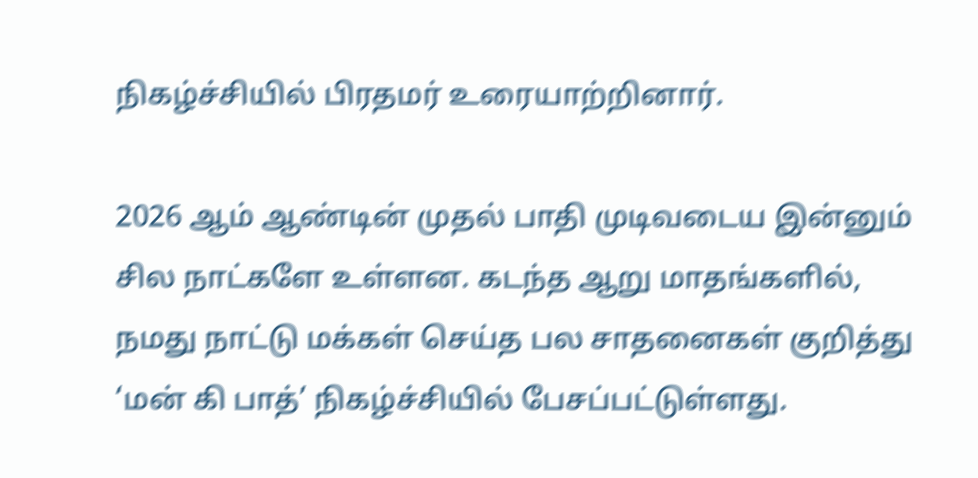நிகழ்ச்சியில் பிரதமர் உரையாற்றினார்.

2026 ஆம் ஆண்டின் முதல் பாதி முடிவடைய இன்னும் சில நாட்களே உள்ளன. கடந்த ஆறு மாதங்களில், நமது நாட்டு மக்கள் செய்த பல சாதனைகள் குறித்து ‘மன் கி பாத்’ நிகழ்ச்சியில் பேசப்பட்டுள்ளது.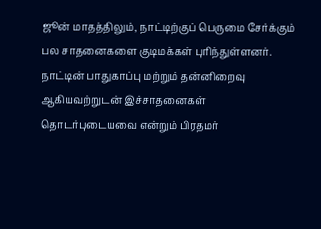ஜூன் மாதத்திலும், நாட்டிற்குப் பெருமை சேர்க்கும் பல சாதனைகளை குடிமக்கள் புரிந்துள்ளனர். நாட்டின் பாதுகாப்பு மற்றும் தன்னிறைவு ஆகியவற்றுடன் இச்சாதனைகள் தொடர்புடையவை என்றும் பிரதமர்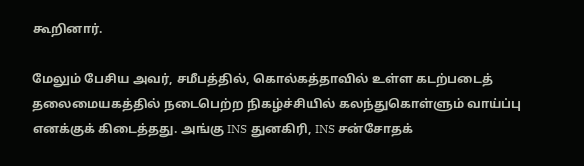கூறினார்.

மேலும் பேசிய அவர், சமீபத்தில், கொல்கத்தாவில் உள்ள கடற்படைத் தலைமையகத்தில் நடைபெற்ற நிகழ்ச்சியில் கலந்துகொள்ளும் வாய்ப்பு எனக்குக் கிடைத்தது. அங்கு INS துனகிரி, INS சன்சோதக்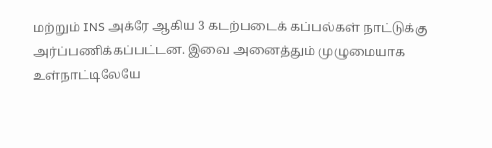மற்றும் INS அக்ரே ஆகிய 3 கடற்படைக் கப்பல்கள் நாட்டுக்கு அர்ப்பணிக்கப்பட்டன. இவை அனைத்தும் முழுமையாக உள்நாட்டிலேயே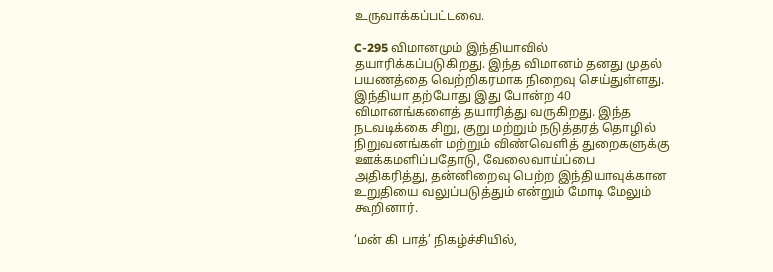உருவாக்கப்பட்டவை.

C-295 விமானமும் இந்தியாவில் தயாரிக்கப்படுகிறது. இந்த விமானம் தனது முதல் பயணத்தை வெற்றிகரமாக நிறைவு செய்துள்ளது. இந்தியா தற்போது இது போன்ற 40 விமானங்களைத் தயாரித்து வருகிறது. இந்த நடவடிக்கை சிறு, குறு மற்றும் நடுத்தரத் தொழில் நிறுவனங்கள் மற்றும் விண்வெளித் துறைகளுக்கு ஊக்கமளிப்பதோடு, வேலைவாய்ப்பை அதிகரித்து, தன்னிறைவு பெற்ற இந்தியாவுக்கான உறுதியை வலுப்படுத்தும் என்றும் மோடி மேலும் கூறினார்.

‘மன் கி பாத்’ நிகழ்ச்சியில்,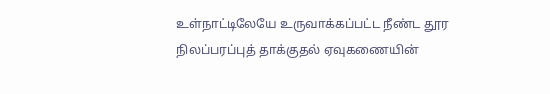உள்நாட்டிலேயே உருவாக்கப்பட்ட நீண்ட தூர நிலப்பரப்புத் தாக்குதல் ஏவுகணையின்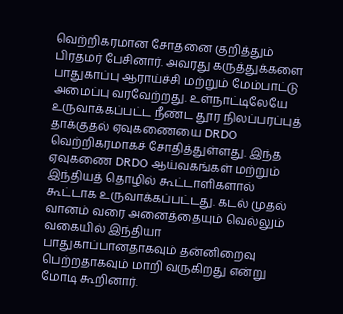வெற்றிகரமான சோதனை குறித்தும் பிரதமர் பேசினார். அவரது கருத்துக்களை பாதுகாப்பு ஆராய்ச்சி மற்றும் மேம்பாட்டு அமைப்பு வரவேற்றது. உள்நாட்டிலேயே உருவாக்கப்பட்ட நீண்ட தூர நிலப்பரப்புத் தாக்குதல் ஏவுகணையை DRDO வெற்றிகரமாகச் சோதித்துள்ளது. இந்த ஏவுகணை DRDO ஆய்வகங்கள் மற்றும் இந்தியத் தொழில் கூட்டாளிகளால் கூட்டாக உருவாக்கப்பட்டது. கடல் முதல் வானம் வரை அனைத்தையும் வெல்லும் வகையில் இந்தியா பாதுகாப்பானதாகவும் தன்னிறைவு பெற்றதாகவும் மாறி வருகிறது என்று மோடி கூறினார்.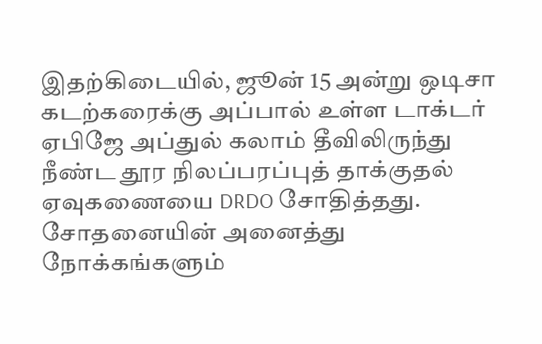இதற்கிடையில், ஜூன் 15 அன்று ஒடிசா கடற்கரைக்கு அப்பால் உள்ள டாக்டர் ஏபிஜே அப்துல் கலாம் தீவிலிருந்து நீண்ட தூர நிலப்பரப்புத் தாக்குதல் ஏவுகணையை DRDO சோதித்தது. சோதனையின் அனைத்து நோக்கங்களும்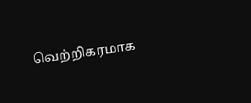வெற்றிகரமாக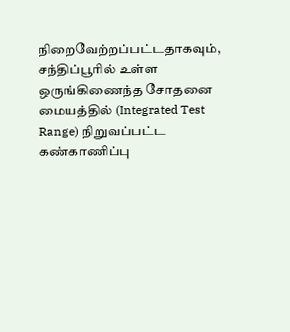நிறைவேற்றப்பட்டதாகவும், சந்திப்பூரில் உள்ள ஒருங்கிணைந்த சோதனை மையத்தில் (Integrated Test Range) நிறுவப்பட்ட கண்காணிப்பு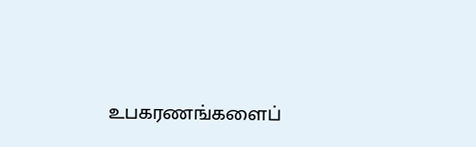உபகரணங்களைப்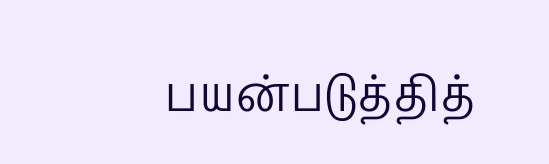பயன்படுத்தித்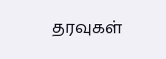தரவுகள்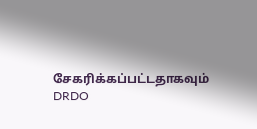சேகரிக்கப்பட்டதாகவும் DRDO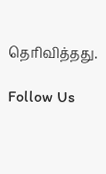தெரிவித்தது.

Follow Us